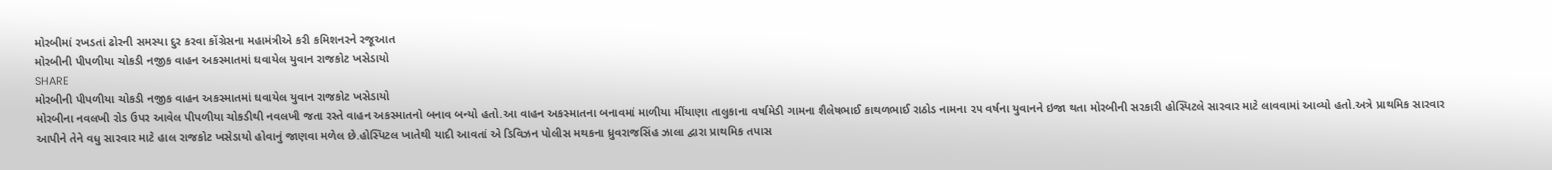મોરબીમાં રખડતાં ઢોરની સમસ્યા દુર કરવા કોંગ્રેસના મહામંત્રીએ કરી કમિશનરને રજૂઆત
મોરબીની પીપળીયા ચોકડી નજીક વાહન અકસ્માતમાં ઘવાયેલ યુવાન રાજકોટ ખસેડાયો
SHARE
મોરબીની પીપળીયા ચોકડી નજીક વાહન અકસ્માતમાં ઘવાયેલ યુવાન રાજકોટ ખસેડાયો
મોરબીના નવલખી રોડ ઉપર આવેલ પીપળીયા ચોકડીથી નવલખી જતા રસ્તે વાહન અકસ્માતનો બનાવ બન્યો હતો.આ વાહન અકસ્માતના બનાવમાં માળીયા મીંયાણા તાલુકાના વર્ષામેડી ગામના શૈલેષભાઈ કાથળભાઈ રાઠોડ નામના ૨૫ વર્ષના યુવાનને ઇજા થતા મોરબીની સરકારી હોસ્પિટલે સારવાર માટે લાવવામાં આવ્યો હતો.અત્રે પ્રાથમિક સારવાર આપીને તેને વધુ સારવાર માટે હાલ રાજકોટ ખસેડાયો હોવાનું જાણવા મળેલ છે.હોસ્પિટલ ખાતેથી યાદી આવતાં એ ડિવિઝન પોલીસ મથકના ધ્રુવરાજસિંહ ઝાલા દ્વારા પ્રાથમિક તપાસ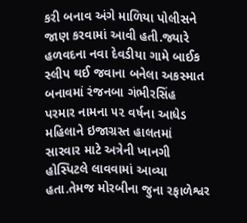કરી બનાવ અંગે માળિયા પોલીસને જાણ કરવામાં આવી હતી.જ્યારે હળવદના નવા દેવડીયા ગામે બાઈક સ્લીપ થઈ જવાના બનેલા અકસ્માત બનાવમાં રંજનબા ગંભીરસિંહ પરમાર નામના ૫૨ વર્ષના આધેડ મહિલાને ઇજાગ્રસ્ત હાલતમાં સારવાર માટે અત્રેની ખાનગી હોસ્પિટલે લાવવામાં આવ્યા હતા.તેમજ મોરબીના જુના રફાળેશ્વર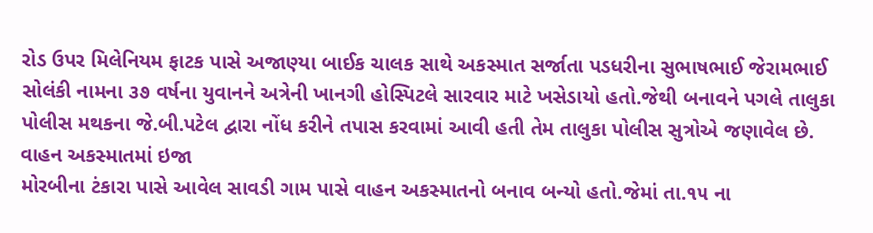રોડ ઉપર મિલેનિયમ ફાટક પાસે અજાણ્યા બાઈક ચાલક સાથે અકસ્માત સર્જાતા પડધરીના સુભાષભાઈ જેરામભાઈ સોલંકી નામના ૩૭ વર્ષના યુવાનને અત્રેની ખાનગી હોસ્પિટલે સારવાર માટે ખસેડાયો હતો.જેથી બનાવને પગલે તાલુકા પોલીસ મથકના જે.બી.પટેલ દ્વારા નોંધ કરીને તપાસ કરવામાં આવી હતી તેમ તાલુકા પોલીસ સુત્રોએ જણાવેલ છે.
વાહન અકસ્માતમાં ઇજા
મોરબીના ટંકારા પાસે આવેલ સાવડી ગામ પાસે વાહન અકસ્માતનો બનાવ બન્યો હતો.જેમાં તા.૧૫ ના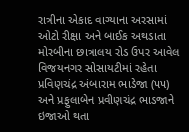રાત્રીના એકાદ વાગ્યાના અરસામાં ઓટો રીક્ષા અને બાઈક અથડાતા મોરબીના છાત્રાલય રોડ ઉપર આવેલ વિજયનગર સોસાયટીમાં રહેતા પ્રવિણચંદ્ર અંબારામ ભાડેજા (૫૫) અને પ્રફુલાબેન પ્રવીણચંદ્ર ભાડજાને ઇજાઓ થતા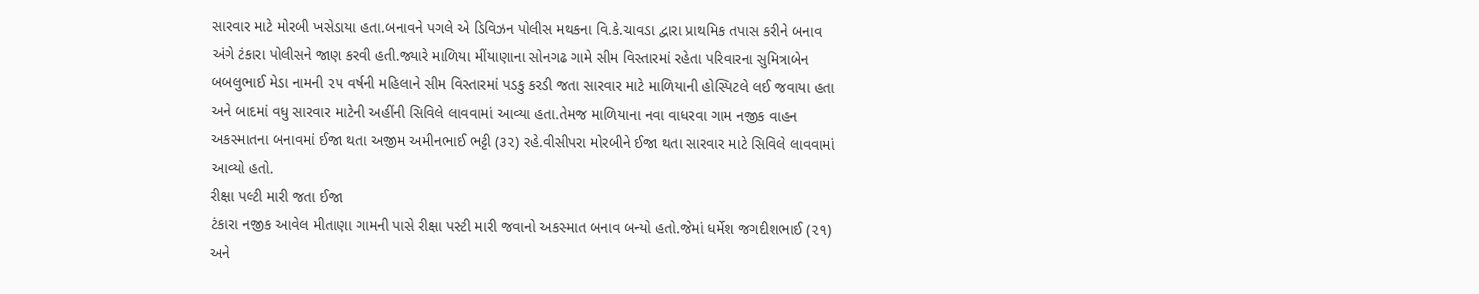સારવાર માટે મોરબી ખસેડાયા હતા.બનાવને પગલે એ ડિવિઝન પોલીસ મથકના વિ.કે.ચાવડા દ્વારા પ્રાથમિક તપાસ કરીને બનાવ અંગે ટંકારા પોલીસને જાણ કરવી હતી.જ્યારે માળિયા મીંયાણાના સોનગઢ ગામે સીમ વિસ્તારમાં રહેતા પરિવારના સુમિત્રાબેન બબલુભાઈ મેડા નામની ૨૫ વર્ષની મહિલાને સીમ વિસ્તારમાં પડકુ કરડી જતા સારવાર માટે માળિયાની હોસ્પિટલે લઈ જવાયા હતા અને બાદમાં વધુ સારવાર માટેની અહીંની સિવિલે લાવવામાં આવ્યા હતા.તેમજ માળિયાના નવા વાધરવા ગામ નજીક વાહન અકસ્માતના બનાવમાં ઈજા થતા અજીમ અમીનભાઈ ભટ્ટી (૩૨) રહે.વીસીપરા મોરબીને ઈજા થતા સારવાર માટે સિવિલે લાવવામાં આવ્યો હતો.
રીક્ષા પલ્ટી મારી જતા ઈજા
ટંકારા નજીક આવેલ મીતાણા ગામની પાસે રીક્ષા પસ્ટી મારી જવાનો અકસ્માત બનાવ બન્યો હતો.જેમાં ધર્મેશ જગદીશભાઈ (૨૧) અને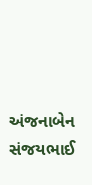અંજનાબેન સંજયભાઈ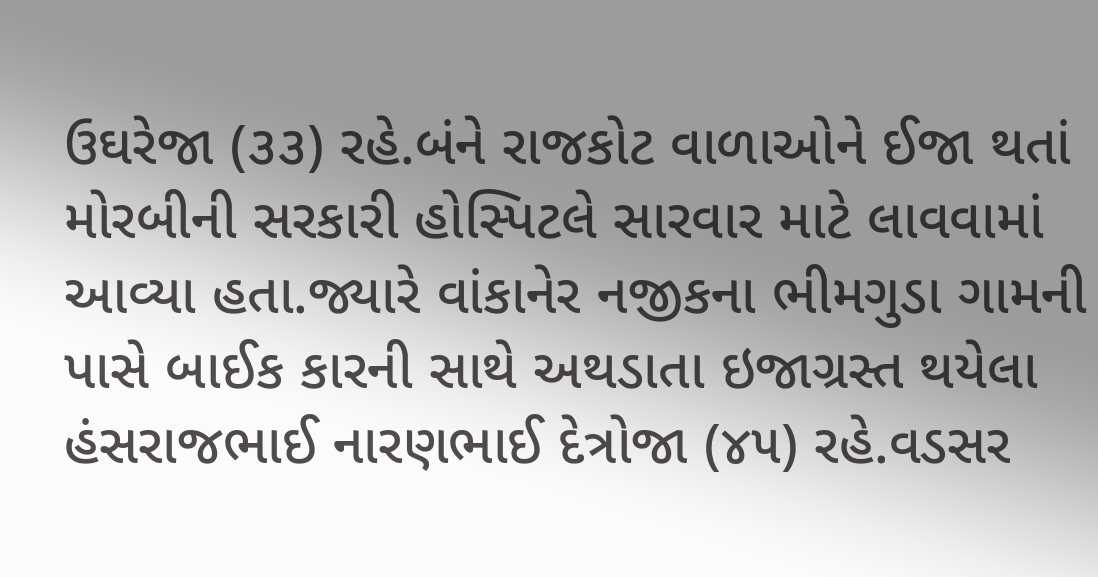ઉઘરેજા (૩૩) રહે.બંને રાજકોટ વાળાઓને ઈજા થતાં મોરબીની સરકારી હોસ્પિટલે સારવાર માટે લાવવામાં આવ્યા હતા.જ્યારે વાંકાનેર નજીકના ભીમગુડા ગામની પાસે બાઈક કારની સાથે અથડાતા ઇજાગ્રસ્ત થયેલા હંસરાજભાઈ નારણભાઈ દેત્રોજા (૪૫) રહે.વડસર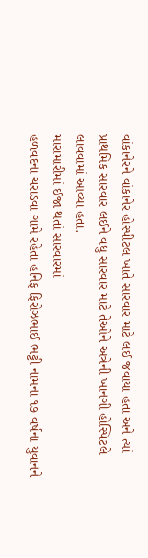વાંકાનેરને વાંકાનેર હોસ્પીટલ ખાતે સારવાર માટે લઈ જવાયા હતા અને ત્યાં પ્રાથમિક સારવાર લઈને વધુ સારવાર માટે તેઓને અત્રેની ખાનગી હોસ્પિટલે લાવવામાં આવ્યા હતા.
મારામારીમાં ઈજા થતાં સારવારમાં
હળવદના ચરાડવા ગામે રહેતા હનિફ ફિરોઝભાઈ ભટ્ટી નામના ૧૭ વર્ષના યુવાનને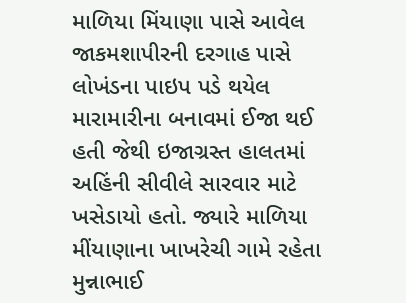માળિયા મિંયાણા પાસે આવેલ જાકમશાપીરની દરગાહ પાસે લોખંડના પાઇપ પડે થયેલ મારામારીના બનાવમાં ઈજા થઈ હતી જેથી ઇજાગ્રસ્ત હાલતમાં અહિંની સીવીલે સારવાર માટે ખસેડાયો હતો. જ્યારે માળિયા મીંયાણાના ખાખરેચી ગામે રહેતા મુન્નાભાઈ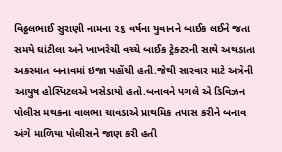વિઠ્ઠલભાઈ સુરાણી નામના ૨૬ વર્ષના યુવાનને બાઈક લઈને જતા સમયે ઘાંટીલા અને ખાખરેચી વચ્ચે બાઈક ટ્રેક્ટરની સાથે અથડાતા અકસ્માત બનાવમાં ઇજા પહોંચી હતી.જેથી સારવાર માટે અત્રેની આયુષ હોસ્પિટલએ ખસેડાયો હતો.બનાવને પગલે એ ડિવિઝન પોલીસ મથકના વાલભા ચાવડાએ પ્રાથમિક તપાસ કરીને બનાવ અંગે માળિયા પોલીસને જાણ કરી હતી